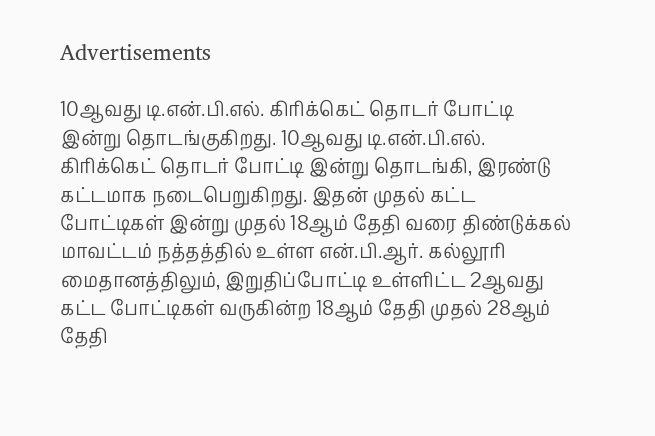Advertisements

10ஆவது டி.என்.பி.எல். கிரிக்கெட் தொடர் போட்டி இன்று தொடங்குகிறது. 10ஆவது டி.என்.பி.எல். கிரிக்கெட் தொடர் போட்டி இன்று தொடங்கி, இரண்டு கட்டமாக நடைபெறுகிறது. இதன் முதல் கட்ட போட்டிகள் இன்று முதல் 18ஆம் தேதி வரை திண்டுக்கல் மாவட்டம் நத்தத்தில் உள்ள என்.பி.ஆர். கல்லூரி மைதானத்திலும், இறுதிப்போட்டி உள்ளிட்ட 2ஆவது கட்ட போட்டிகள் வருகின்ற 18ஆம் தேதி முதல் 28ஆம் தேதி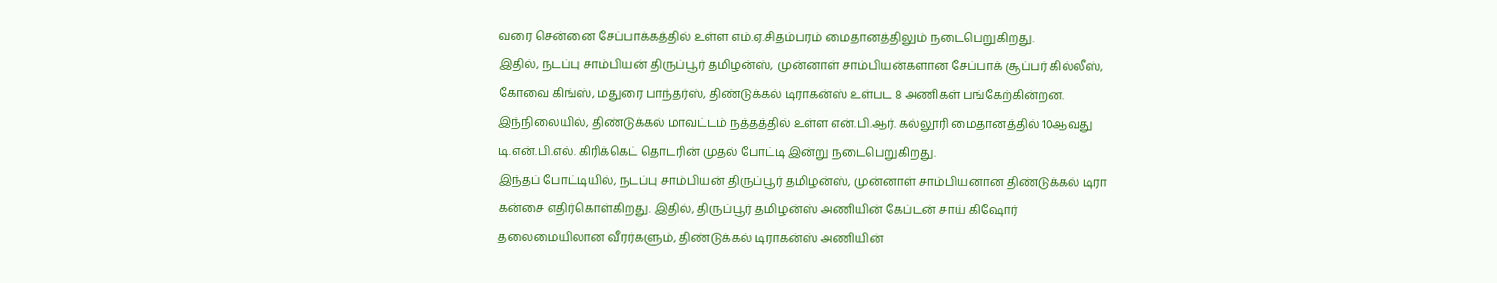வரை சென்னை சேப்பாக்கத்தில் உள்ள எம்.ஏ.சிதம்பரம் மைதானத்திலும் நடைபெறுகிறது.
இதில், நடப்பு சாம்பியன் திருப்பூர் தமிழன்ஸ், முன்னாள் சாம்பியன்களான சேப்பாக் சூப்பர் கில்லீஸ், கோவை கிங்ஸ், மதுரை பாந்தர்ஸ், திண்டுக்கல் டிராகன்ஸ் உள்பட 8 அணிகள் பங்கேற்கின்றன. இந்நிலையில், திண்டுக்கல் மாவட்டம் நத்தத்தில் உள்ள என்.பி.ஆர். கல்லூரி மைதானத்தில் 10ஆவது டி.என்.பி.எல். கிரிக்கெட் தொடரின் முதல் போட்டி இன்று நடைபெறுகிறது.
இந்தப் போட்டியில், நடப்பு சாம்பியன் திருப்பூர் தமிழன்ஸ், முன்னாள் சாம்பியனான திண்டுக்கல் டிரா கன்சை எதிர்கொள்கிறது. இதில், திருப்பூர் தமிழன்ஸ் அணியின் கேப்டன் சாய் கிஷோர் தலைமையிலான வீரர்களும், திண்டுக்கல் டிராகன்ஸ் அணியின்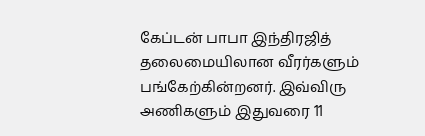கேப்டன் பாபா இந்திரஜித் தலைமையிலான வீரர்களும் பங்கேற்கின்றனர். இவ்விரு அணிகளும் இதுவரை 11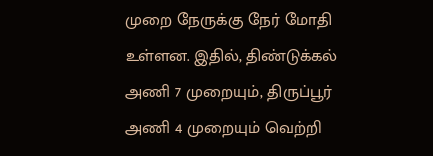முறை நேருக்கு நேர் மோதி உள்ளன. இதில், திண்டுக்கல் அணி 7 முறையும், திருப்பூர் அணி 4 முறையும் வெற்றி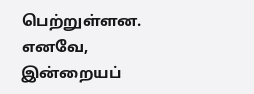பெற்றுள்ளன.
எனவே, இன்றையப்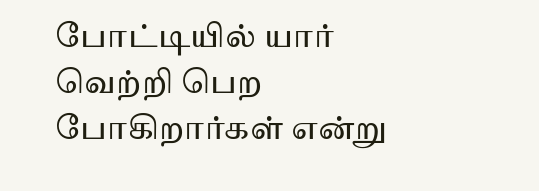போட்டியில் யார் வெற்றி பெற போகிறார்கள் என்று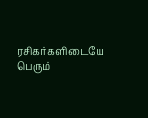ரசிகர்களிடையே பெரும்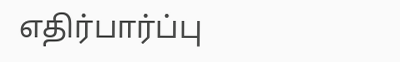எதிர்பார்ப்பு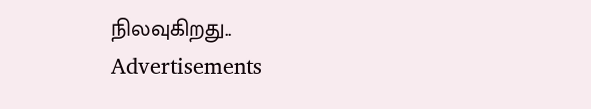நிலவுகிறது..
Advertisements